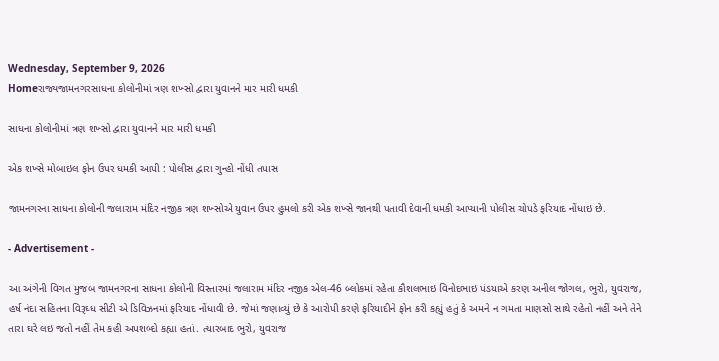Wednesday, September 9, 2026
Homeરાજ્યજામનગરસાધના કોલોનીમાં ત્રણ શખ્સો દ્વારા યુવાનને માર મારી ધમકી

સાધના કોલોનીમાં ત્રણ શખ્સો દ્વારા યુવાનને માર મારી ધમકી

એક શખ્સે મોબાઇલ ફોન ઉપર ધમકી આપી : પોલીસ દ્વારા ગુન્હો નોંધી તપાસ

જામનગરના સાધના કોલોની જલારામ મંદિર નજીક ત્રણ શખ્સોએ યુવાન ઉપર હુમલો કરી એક શખ્સે જાનથી પતાવી દેવાની ધમકી આપ્યાની પોલીસ ચોપડે ફરિયાદ નોંધાઇ છે.

- Advertisement -

આ અંગેની વિગત મુજબ જામનગરના સાધના કોલોની વિસ્તારમાં જલારામ મંદિર નજીક એલ-46 બ્લોકમાં રહેતા કૌશલભાઇ વિનોદભાઇ પંડયાએ કરણ અનીલ જોગલ, ભુરો, યુવરાજ, હર્ષ નંદા સહિતના વિરૂઘ્ધ સીટી એ ડિવિઝનમાં ફરિયાદ નોંધાવી છે. જેમાં જણાવ્યું છે કે આરોપી કરણે ફરિયાદીને ફોન કરી કહ્યું હતું કે અમને ન ગમતા માણસો સાથે રહેતો નહીં અને તેને તારા ઘરે લઇ જતો નહીં તેમ કહી અપશબ્દો કહ્યા હતાં. ત્યારબાદ ભુરો, યુવરાજ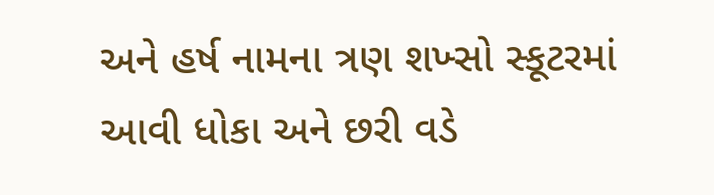અને હર્ષ નામના ત્રણ શખ્સો સ્કૂટરમાં આવી ધોકા અને છરી વડે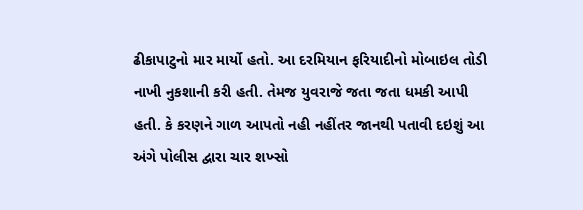ઢીકાપાટુનો માર માર્યો હતો. આ દરમિયાન ફરિયાદીનો મોબાઇલ તોડી નાખી નુકશાની કરી હતી. તેમજ યુવરાજે જતા જતા ધમકી આપી હતી. કે કરણને ગાળ આપતો નહી નહીંતર જાનથી પતાવી દઇશું આ અંગે પોલીસ દ્વારા ચાર શખ્સો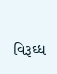વિરૂઘ્ધ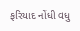ફરિયાદ નોંધી વધુ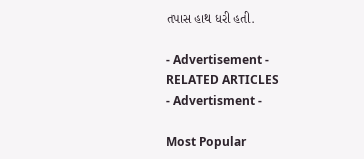તપાસ હાથ ધરી હતી.

- Advertisement -
RELATED ARTICLES
- Advertisment -

Most Popular